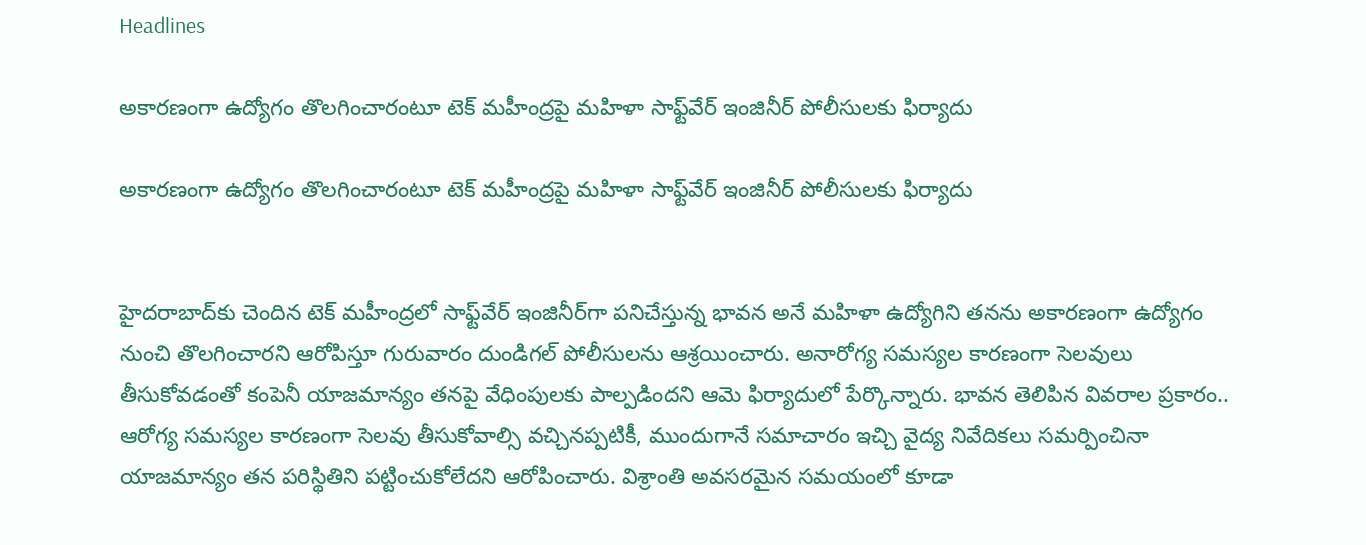Headlines

అకారణంగా ఉద్యోగం తొలగించారంటూ టెక్ మహీంద్రపై మహిళా సాఫ్ట్‌వేర్ ఇంజినీర్ పోలీసులకు ఫిర్యాదు

అకారణంగా ఉద్యోగం తొలగించారంటూ టెక్ మహీంద్రపై మహిళా సాఫ్ట్‌వేర్ ఇంజినీర్ పోలీసులకు ఫిర్యాదు


హైదరాబాద్‌కు చెందిన టెక్ మహీంద్రలో సాఫ్ట్‌వేర్ ఇంజినీర్‌గా పనిచేస్తున్న భావన అనే మహిళా ఉద్యోగిని తనను అకారణంగా ఉద్యోగం నుంచి తొలగించారని ఆరోపిస్తూ గురువారం దుండిగల్ పోలీసులను ఆశ్రయించారు. అనారోగ్య సమస్యల కారణంగా సెలవులు తీసుకోవడంతో కంపెనీ యాజమాన్యం తనపై వేధింపులకు పాల్పడిందని ఆమె ఫిర్యాదులో పేర్కొన్నారు. భావన తెలిపిన వివరాల ప్రకారం.. ఆరోగ్య సమస్యల కారణంగా సెలవు తీసుకోవాల్సి వచ్చినప్పటికీ, ముందుగానే సమాచారం ఇచ్చి వైద్య నివేదికలు సమర్పించినా యాజమాన్యం తన పరిస్థితిని పట్టించుకోలేదని ఆరోపించారు. విశ్రాంతి అవసరమైన సమయంలో కూడా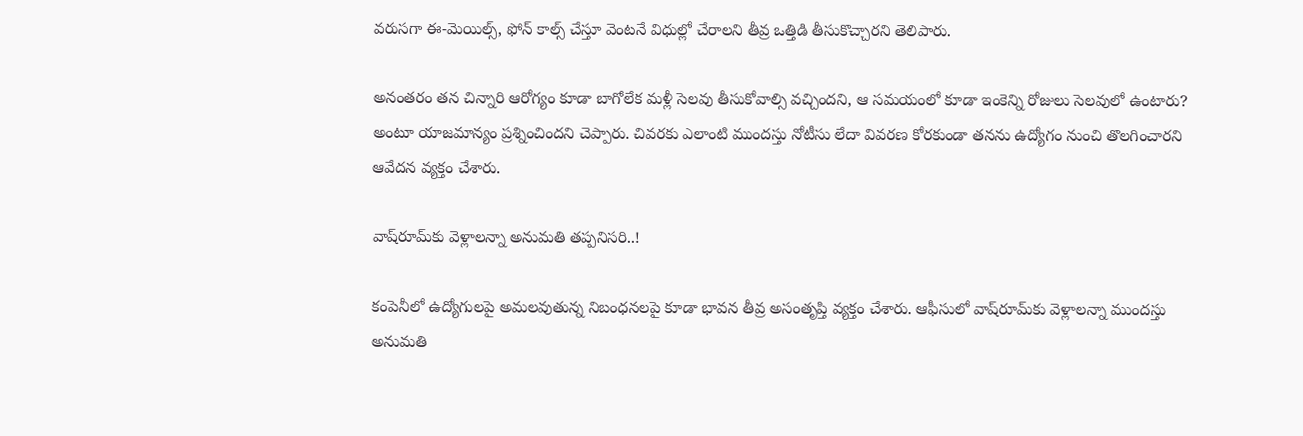వరుసగా ఈ-మెయిల్స్, ఫోన్ కాల్స్ చేస్తూ వెంటనే విధుల్లో చేరాలని తీవ్ర ఒత్తిడి తీసుకొచ్చారని తెలిపారు.

అనంతరం తన చిన్నారి ఆరోగ్యం కూడా బాగోలేక మళ్లీ సెలవు తీసుకోవాల్సి వచ్చిందని, ఆ సమయంలో కూడా ఇంకెన్ని రోజులు సెలవులో ఉంటారు? అంటూ యాజమాన్యం ప్రశ్నించిందని చెప్పారు. చివరకు ఎలాంటి ముందస్తు నోటీసు లేదా వివరణ కోరకుండా తనను ఉద్యోగం నుంచి తొలగించారని ఆవేదన వ్యక్తం చేశారు.

వాష్‌రూమ్‌కు వెళ్లాలన్నా అనుమతి తప్పనిసరి..!

కంపెనీలో ఉద్యోగులపై అమలవుతున్న నిబంధనలపై కూడా భావన తీవ్ర అసంతృప్తి వ్యక్తం చేశారు. ఆఫీసులో వాష్‌రూమ్‌కు వెళ్లాలన్నా ముందస్తు అనుమతి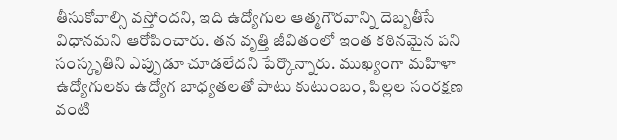తీసుకోవాల్సి వస్తోందని, ఇది ఉద్యోగుల ఆత్మగౌరవాన్ని దెబ్బతీసే విధానమని ఆరోపించారు. తన వృత్తి జీవితంలో ఇంత కఠినమైన పని సంస్కృతిని ఎప్పుడూ చూడలేదని పేర్కొన్నారు. ముఖ్యంగా మహిళా ఉద్యోగులకు ఉద్యోగ బాధ్యతలతో పాటు కుటుంబం, పిల్లల సంరక్షణ వంటి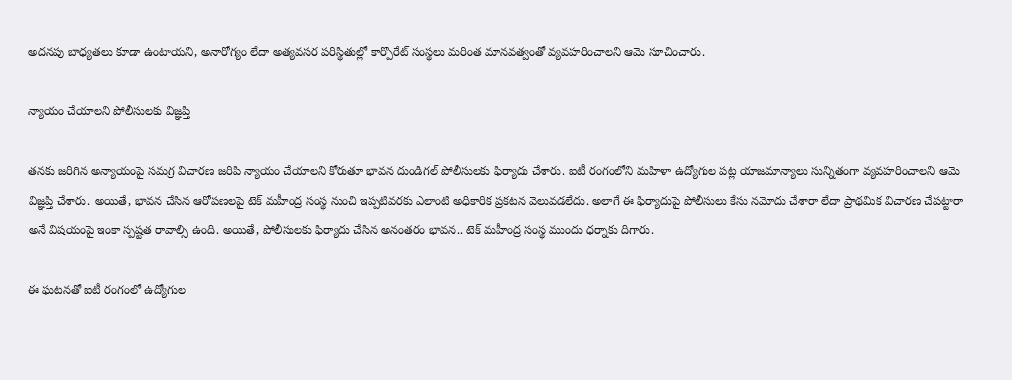అదనపు బాధ్యతలు కూడా ఉంటాయని, అనారోగ్యం లేదా అత్యవసర పరిస్థితుల్లో కార్పొరేట్ సంస్థలు మరింత మానవత్వంతో వ్యవహరించాలని ఆమె సూచించారు.

న్యాయం చేయాలని పోలీసులకు విజ్ఞప్తి

తనకు జరిగిన అన్యాయంపై సమగ్ర విచారణ జరిపి న్యాయం చేయాలని కోరుతూ భావన దుండిగల్ పోలీసులకు ఫిర్యాదు చేశారు. ఐటీ రంగంలోని మహిళా ఉద్యోగుల పట్ల యాజమాన్యాలు సున్నితంగా వ్యవహరించాలని ఆమె విజ్ఞప్తి చేశారు. అయితే, భావన చేసిన ఆరోపణలపై టెక్ మహీంద్ర సంస్థ నుంచి ఇప్పటివరకు ఎలాంటి అధికారిక ప్రకటన వెలువడలేదు. అలాగే ఈ ఫిర్యాదుపై పోలీసులు కేసు నమోదు చేశారా లేదా ప్రాథమిక విచారణ చేపట్టారా అనే విషయంపై ఇంకా స్పష్టత రావాల్సి ఉంది. అయితే, పోలీసులకు ఫిర్యాదు చేసిన అనంతరం భావన.. టెక్ మహీంద్ర సంస్థ ముందు ధర్నాకు దిగారు.

ఈ ఘటనతో ఐటీ రంగంలో ఉద్యోగుల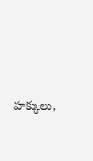హక్కులు,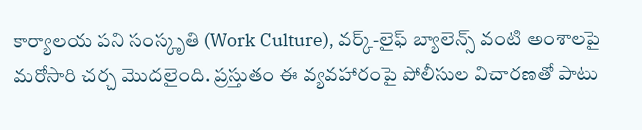కార్యాలయ పని సంస్కృతి (Work Culture), వర్క్-లైఫ్ బ్యాలెన్స్ వంటి అంశాలపై మరోసారి చర్చ మొదలైంది. ప్రస్తుతం ఈ వ్యవహారంపై పోలీసుల విచారణతో పాటు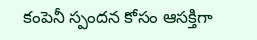కంపెనీ స్పందన కోసం ఆసక్తిగా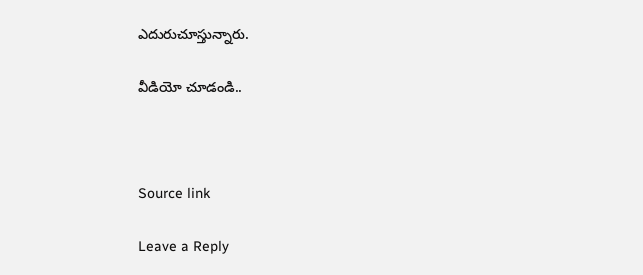ఎదురుచూస్తున్నారు.

వీడియో చూడండి..



Source link

Leave a Reply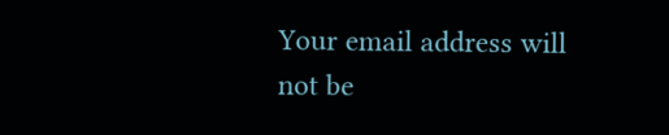Your email address will not be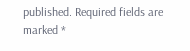published. Required fields are marked *